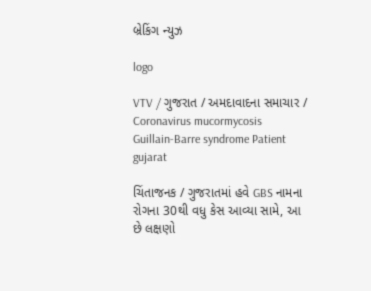બ્રેકિંગ ન્યુઝ

logo

VTV / ગુજરાત / અમદાવાદના સમાચાર / Coronavirus mucormycosis Guillain-Barre syndrome Patient gujarat

ચિંતાજનક / ગુજરાતમાં હવે GBS નામના રોગના 30થી વધુ કેસ આવ્યા સામે, આ છે લક્ષણો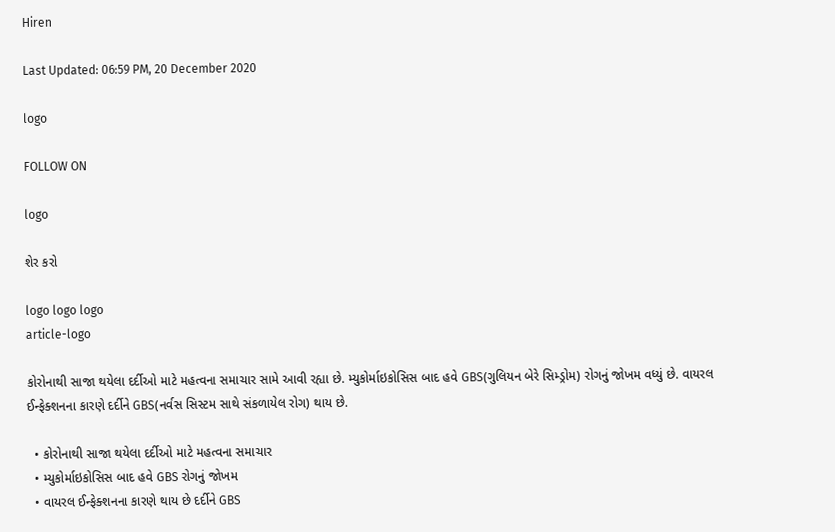Hiren

Last Updated: 06:59 PM, 20 December 2020

logo

FOLLOW ON

logo

શેર કરો

logo logo logo
article-logo

કોરોનાથી સાજા થયેલા દર્દીઓ માટે મહત્વના સમાચાર સામે આવી રહ્યા છે. મ્યુકોર્માઇકોસિસ બાદ હવે GBS(ગુલિયન બેરે સિમ્ડ્રોમ) રોગનું જોખમ વધ્યું છે. વાયરલ ઈન્ફેક્શનના કારણે દર્દીને GBS(નર્વસ સિસ્ટમ સાથે સંકળાયેલ રોગ) થાય છે.

  • કોરોનાથી સાજા થયેલા દર્દીઓ માટે મહત્વના સમાચાર
  • મ્યુકોર્માઇકોસિસ બાદ હવે GBS રોગનું જોખમ
  • વાયરલ ઈન્ફેક્શનના કારણે થાય છે દર્દીને GBS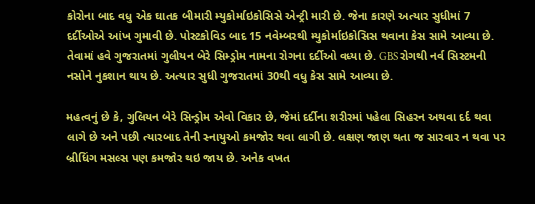કોરોના બાદ વધુ એક ઘાતક બીમારી મ્યુકોર્માઇકોસિસે એન્ટ્રી મારી છે. જેના કારણે અત્યાર સુધીમાં 7 દર્દીઓએ આંખ ગુમાવી છે. પોસ્ટકોવિડ બાદ 15 નવેમ્બરથી મ્યુકોર્માઇકોસિસ થવાના કેસ સામે આવ્યા છે. તેવામાં હવે ગુજરાતમાં ગુલીયન બેરે સિમ્ડ્રોમ નામના રોગના દર્દીઓ વધ્યા છે. GBS રોગથી નર્વ સિસ્ટમની નસોને નુકશાન થાય છે. અત્યાર સુધી ગુજરાતમાં 30થી વધુ કેસ સામે આવ્યા છે.

મહત્વનું છે કે, ગુલિયન બેરે સિન્ડ્રોમ એવો વિકાર છે, જેમાં દર્દીના શરીરમાં પહેલા સિહરન અથવા દર્દ થવા લાગે છે અને પછી ત્યારબાદ તેની સ્નાયુઓ કમજોર થવા લાગી છે. લક્ષણ જાણ થતા જ સારવાર ન થવા પર બ્રીધિંગ મસલ્સ પણ કમજોર થઇ જાય છે. અનેક વખત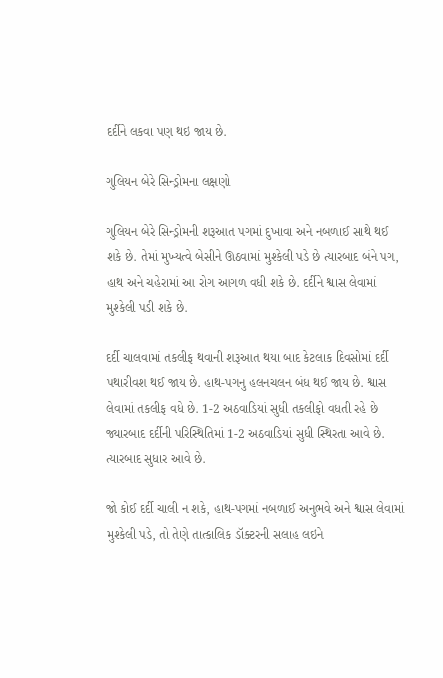દર્દીને લકવા પણ થઇ જાય છે.

ગુલિયન બેરે સિન્ડ્રોમના લક્ષણો

ગુલિયન બેરે સિન્ડ્રોમની શરૂઆત પગમાં દુખાવા અને નબળાઈ સાથે થઈ શકે છે. તેમાં મુખ્યત્વે બેસીને ઊઠવામાં મુશ્કેલી પડે છે ત્યારબાદ બંને પગ, હાથ અને ચહેરામાં આ રોગ આગળ વધી શકે છે. દર્દીને શ્વાસ લેવામાં મુશ્કેલી પડી શકે છે.

દર્દી ચાલવામાં તકલીફ થવાની શરૂઆત થયા બાદ કેટલાક દિવસોમાં દર્દી પથારીવશ થઈ જાય છે. હાથ-પગનુ હલનચલન બંધ થઈ જાય છે. શ્વાસ લેવામાં તકલીફ વધે છે. 1-2 અઠવાડિયાં સુધી તકલીફો વધતી રહે છે જ્યારબાદ દર્દીની પરિસ્થિતિમાં 1-2 અઠવાડિયાં સુધી સ્થિરતા આવે છે. ત્યારબાદ સુધાર આવે છે.

જો કોઈ દર્દી ચાલી ન શકે, હાથ-પગમાં નબળાઈ અનુભવે અને શ્વાસ લેવામાં મુશ્કેલી પડે, તો તેણે તાત્કાલિક ડૉક્ટરની સલાહ લઇને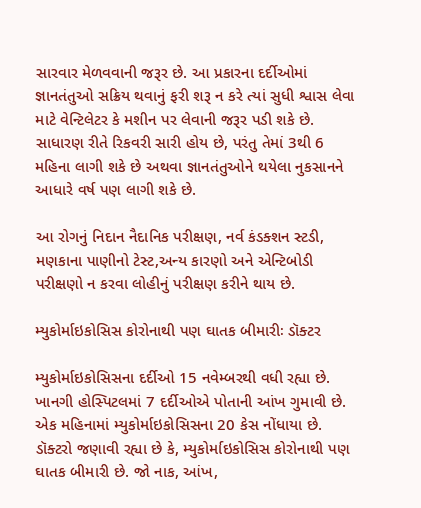સારવાર મેળવવાની જરૂર છે. આ પ્રકારના દર્દીઓમાં જ્ઞાનતંતુઓ સક્રિય થવાનું ફરી શરૂ ન કરે ત્યાં સુધી શ્વાસ લેવા માટે વેન્ટિલેટર કે મશીન પર લેવાની જરૂર પડી શકે છે. સાધારણ રીતે રિકવરી સારી હોય છે, પરંતુ તેમાં 3થી 6 મહિના લાગી શકે છે અથવા જ્ઞાનતંતુઓને થયેલા નુકસાનને આધારે વર્ષ પણ લાગી શકે છે.

આ રોગનું નિદાન નૈદાનિક પરીક્ષણ, નર્વ કંડક્શન સ્ટડી, મણકાના પાણીનો ટેસ્ટ,અન્ય કારણો અને એન્ટિબોડી પરીક્ષણો ન કરવા લોહીનું પરીક્ષણ કરીને થાય છે.

મ્યુકોર્માઇકોસિસ કોરોનાથી પણ ઘાતક બીમારીઃ ડૉક્ટર

મ્યુકોર્માઇકોસિસના દર્દીઓ 15 નવેમ્બરથી વધી રહ્યા છે. ખાનગી હોસ્પિટલમાં 7 દર્દીઓએ પોતાની આંખ ગુમાવી છે. એક મહિનામાં મ્યુકોર્માઇકોસિસના 20 કેસ નોંધાયા છે. ડૉક્ટરો જણાવી રહ્યા છે કે, મ્યુકોર્માઇકોસિસ કોરોનાથી પણ ઘાતક બીમારી છે. જો નાક, આંખ,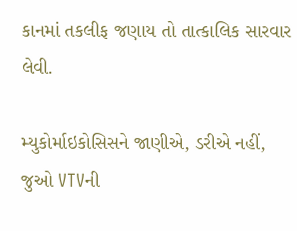કાનમાં તકલીફ જણાય તો તાત્કાલિક સારવાર લેવી.

મ્યુકોર્માઇકોસિસને જાણીએ, ડરીએ નહીં, જુઓ VTVની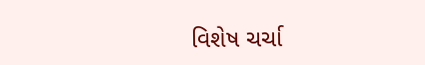વિશેષ ચર્ચા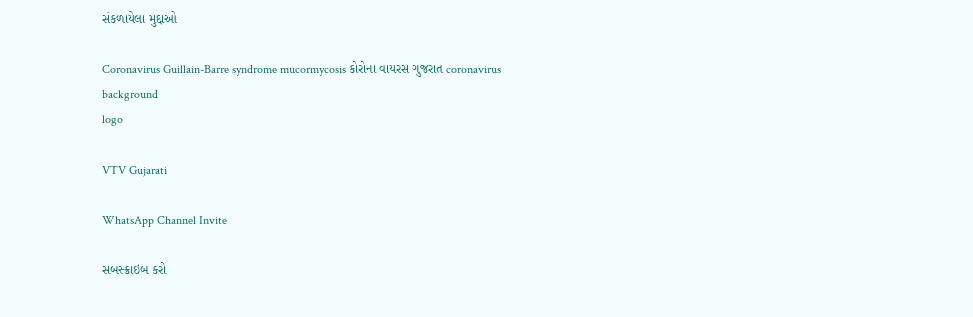સંકળાયેલા મુદ્દાઓ

Coronavirus Guillain-Barre syndrome mucormycosis કોરોના વાયરસ ગુજરાત coronavirus
background
logo

VTV Gujarati

WhatsApp Channel Invite

સબસ્ક્રાઇબ કરો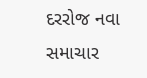દરરોજ નવા સમાચાર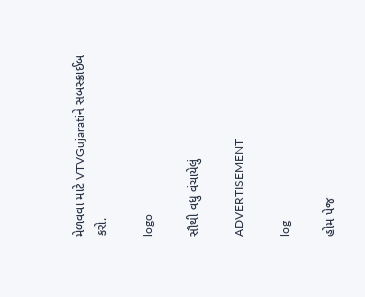મેળવવા માટે VTVGujaratiને સબસ્ક્રાઈબ કરો.

logo

સૌથી વધુ વંચાયેલું

ADVERTISEMENT

log

હોમ પેજ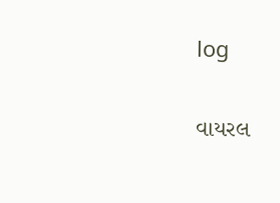log

વાયરલ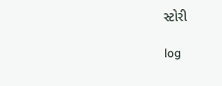સ્ટોરી

log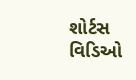શોર્ટસ વિડિઓ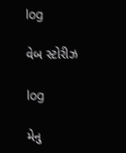log

વેબ સ્ટોરીઝ

log

મેનુ